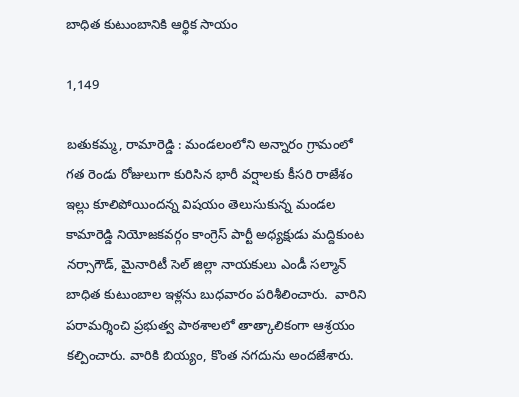బాధిత కుటుంబానికి ఆర్థిక సాయం

1,149

బతుకమ్మ, రామారెడ్డి : మండలంలోని అన్నారం గ్రామంలో గత రెండు రోజులుగా కురిసిన భారీ వర్షాలకు కీసరి రాజేశం ఇల్లు కూలిపోయిందన్న విషయం తెలుసుకున్న మండల కామారెడ్డి నియోజకవర్గం కాంగ్రెస్ పార్టీ అధ్యక్షుడు మద్దికుంట నర్సాగౌడ్, మైనారిటీ సెల్ జిల్లా నాయకులు ఎండీ సల్మాన్ బాధిత కుటుంబాల ఇళ్లను బుధవారం పరిశీలించారు.  వారిని పరామర్శించి ప్రభుత్వ పాఠశాలలో తాత్కాలికంగా ఆశ్రయం కల్పించారు. వారికి బియ్యం, కొంత నగదును అందజేశారు.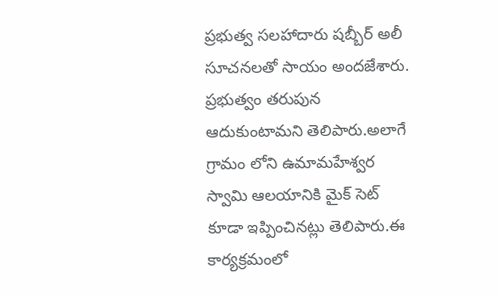ప్రభుత్వ సలహాదారు షబ్బీర్ అలీ సూచనలతో సాయం అందజేశారు.  ప్రభుత్వం తరుపున ఆదుకుంటామని తెలిపారు.అలాగే గ్రామం లోని ఉమామహేశ్వర స్వామి ఆలయానికి మైక్ సెట్ కూడా ఇప్పించినట్లు తెలిపారు.ఈ కార్యక్రమంలో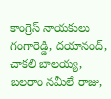కాంగ్రెస్ నాయకులు గంగారెడ్డి, దయానంద్, చాకలి బాలయ్య, బలరాం నమీలే రాజు,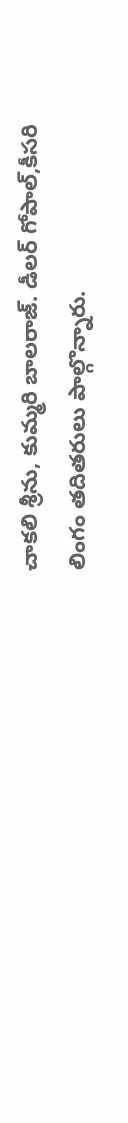చాకలి శ్రీను, కుమ్మరి బాలరాజ్. డీలర్ గోపాల్,కీసరి లింగం తదితరులు పాల్గొన్నారు.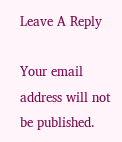Leave A Reply

Your email address will not be published.